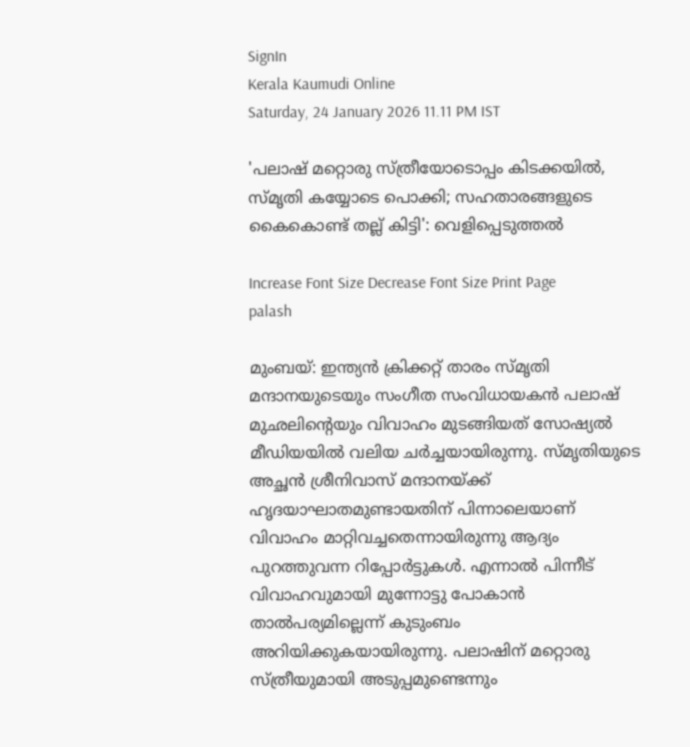SignIn
Kerala Kaumudi Online
Saturday, 24 January 2026 11.11 PM IST

'പലാഷ് മറ്റൊരു സ്ത്രീയോടൊപ്പം കിടക്കയിൽ, സ്മൃതി കയ്യോടെ പൊക്കി; സഹതാരങ്ങളുടെ കൈകൊണ്ട് തല്ല് കിട്ടി': വെളിപ്പെടുത്തൽ

Increase Font Size Decrease Font Size Print Page
palash

മുംബയ്: ഇന്ത്യൻ ക്രിക്കറ്റ് താരം സ്മൃതി മന്ദാനയുടെയും സംഗീത സംവിധായകൻ പലാഷ് മുഛലിന്റെയും വിവാഹം മുടങ്ങിയത് സോഷ്യൽ മീഡിയയിൽ വലിയ ചർച്ചയായിരുന്നു. സ്മൃതിയുടെ അച്ഛൻ ശ്രീനിവാസ് മന്ദാനയ്ക്ക് ഹൃദയാഘാതമുണ്ടായതിന് പിന്നാലെയാണ് വിവാഹം മാറ്റിവച്ചതെന്നായിരുന്നു ആദ്യം പുറത്തുവന്ന റിപ്പോർട്ടുകൾ. എന്നാൽ പിന്നീട് വിവാഹവുമായി മുന്നോട്ടു പോകാൻ താൽപര്യമില്ലെന്ന് കുടുംബം അറിയിക്കുകയായിരുന്നു. പലാഷിന് മറ്റൊരു സ്ത്രീയുമായി അടുപ്പമുണ്ടെന്നും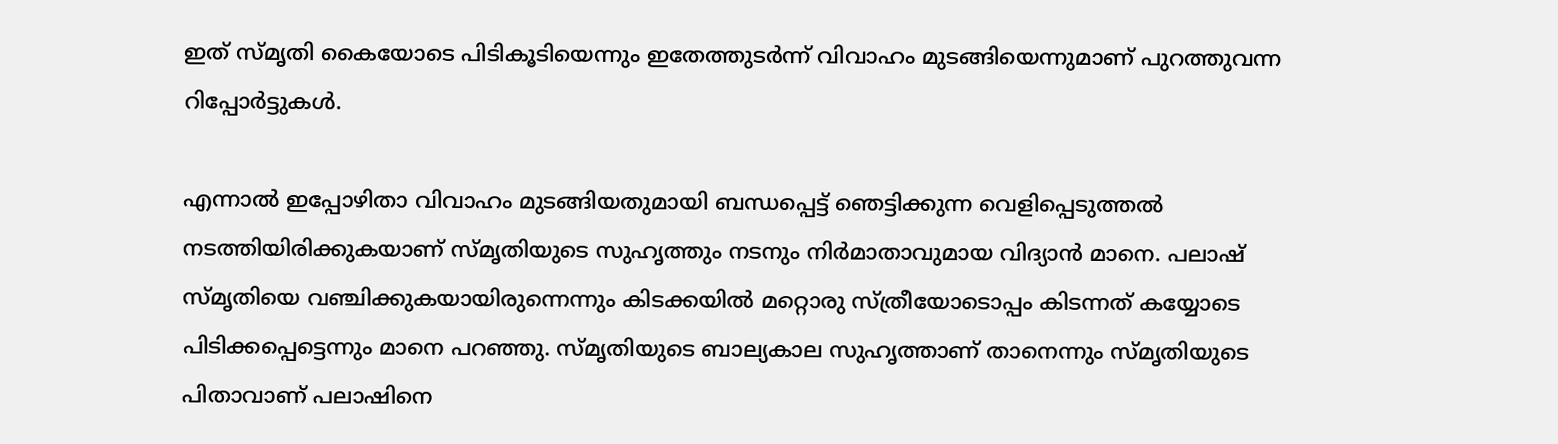ഇത് സ്മൃതി കൈയോടെ പിടികൂടിയെന്നും ഇതേത്തുടർന്ന് വിവാഹം മുടങ്ങിയെന്നുമാണ് പുറത്തുവന്ന റിപ്പോർട്ടുകൾ.

എന്നാൽ ഇപ്പോഴിതാ വിവാഹം മുടങ്ങിയതുമായി ബന്ധപ്പെട്ട് ഞെട്ടിക്കുന്ന വെളിപ്പെടുത്തൽ നടത്തിയിരിക്കുകയാണ് സ്മൃതിയുടെ സുഹൃത്തും നടനും നിർമാതാവുമായ വിദ്യാൻ മാനെ. പലാഷ് സ്മൃതിയെ വഞ്ചിക്കുകയായിരുന്നെന്നും കിടക്കയിൽ മറ്റൊരു സ്ത്രീയോടൊപ്പം കിടന്നത് കയ്യോടെ പിടിക്കപ്പെട്ടെന്നും മാനെ പറഞ്ഞു. സ്മൃതിയുടെ ബാല്യകാല സുഹൃത്താണ് താനെന്നും സ്മൃതിയുടെ പിതാവാണ് പലാഷിനെ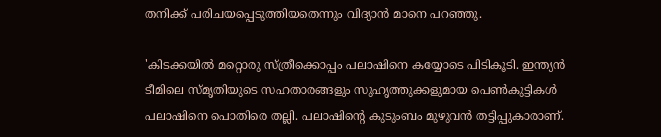തനിക്ക് പരിചയപ്പെടുത്തിയതെന്നും വിദ്യാൻ മാനെ പറഞ്ഞു.

'കിടക്കയിൽ മറ്റൊരു സ്ത്രീക്കൊപ്പം പലാഷിനെ കയ്യോടെ പിടികൂടി. ഇന്ത്യൻ ടീമിലെ സ്മൃതിയുടെ സഹതാരങ്ങളും സുഹൃത്തുക്കളുമായ പെൺകുട്ടികൾ പലാഷിനെ പൊതിരെ തല്ലി. പലാഷിന്റെ കുടുംബം മുഴുവൻ തട്ടിപ്പുകാരാണ്.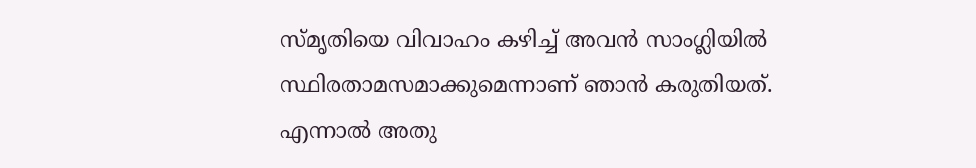സ്മൃതിയെ വിവാഹം കഴിച്ച് അവൻ സാംഗ്ലിയിൽ സ്ഥിരതാമസമാക്കുമെന്നാണ് ഞാൻ കരുതിയത്. എന്നാൽ അതു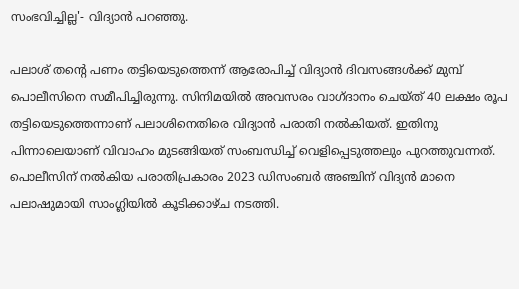സംഭവിച്ചില്ല'- വിദ്യാൻ പറഞ്ഞു.

പലാശ് തന്റെ പണം തട്ടിയെടുത്തെന്ന് ആരോപിച്ച് വിദ്യാൻ ദിവസങ്ങൾക്ക് മുമ്പ് പൊലീസിനെ സമീപിച്ചിരുന്നു. സിനിമയിൽ അവസരം വാഗ്ദാനം ചെയ്ത് 40 ലക്ഷം രൂപ തട്ടിയെടുത്തെന്നാണ് പലാശിനെതിരെ വിദ്യാൻ പരാതി നൽകിയത്. ഇതിനു പിന്നാലെയാണ് വിവാഹം മുടങ്ങിയത് സംബന്ധിച്ച് വെളിപ്പെടുത്തലും പുറത്തുവന്നത്. പൊലീസിന് നൽകിയ പരാതിപ്രകാരം 2023 ഡിസംബർ അഞ്ചിന് വിദ്യൻ മാനെ പലാഷുമായി സാംഗ്ലിയിൽ കൂടിക്കാഴ്ച നടത്തി.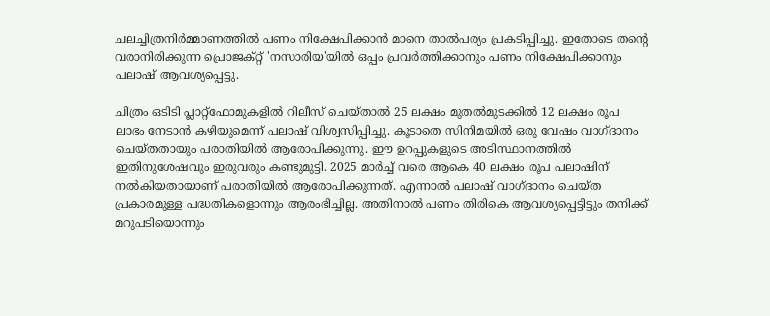ചലച്ചിത്രനിർമ്മാണത്തിൽ പണം നിക്ഷേപിക്കാൻ മാനെ താൽപര്യം പ്രകടിപ്പിച്ചു. ഇതോടെ തന്റെ വരാനിരിക്കുന്ന പ്രൊജക്റ്റ് 'നസാരിയ'യിൽ ഒപ്പം പ്രവർത്തിക്കാനും പണം നിക്ഷേപിക്കാനും പലാഷ് ആവശ്യപ്പെട്ടു.

ചിത്രം ഒടിടി പ്ലാറ്റ്‌ഫോമുകളിൽ റിലീസ് ചെയ്താൽ 25 ലക്ഷം മുതൽമുടക്കിൽ 12 ലക്ഷം രൂപ ലാഭം നേടാൻ കഴിയുമെന്ന് പലാഷ് വിശ്വസിപ്പിച്ചു. കൂടാതെ സിനിമയിൽ ഒരു വേഷം വാഗ്ദാനം ചെയ്തതായും പരാതിയിൽ ആരോപിക്കുന്നു. ഈ ഉറപ്പുകളുടെ അടിസ്ഥാനത്തിൽ ഇതിനുശേഷവും ഇരുവരും കണ്ടുമുട്ടി. 2025 മാർച്ച് വരെ ആകെ 40 ലക്ഷം രൂപ പലാഷിന് നൽകിയതായാണ് പരാതിയിൽ ആരോപിക്കുന്നത്. എന്നാൽ പലാഷ് വാഗ്ദാനം ചെയ്ത പ്രകാരമുള്ള പദ്ധതികളൊന്നും ആരംഭിച്ചില്ല. അതിനാൽ പണം തിരികെ ആവശ്യപ്പെട്ടിട്ടും തനിക്ക് മറുപടിയൊന്നും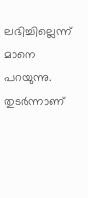ലഭിച്ചില്ലെന്ന് മാനെ പറയുന്നു. തുടർന്നാണ്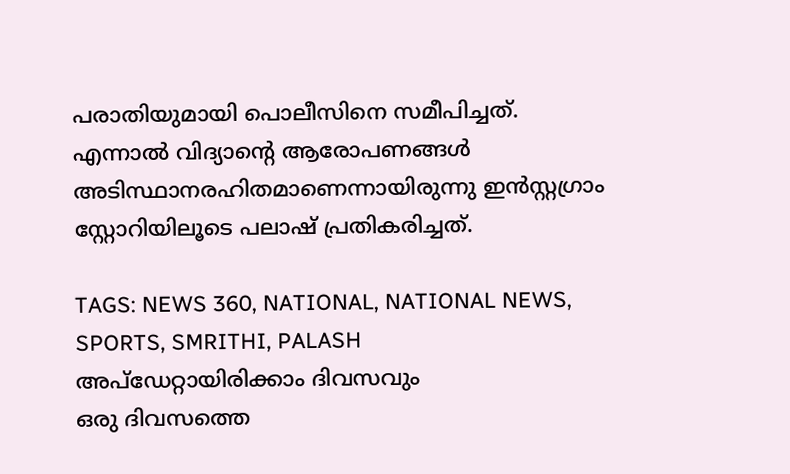പരാതിയുമായി പൊലീസിനെ സമീപിച്ചത്. എന്നാൽ വിദ്യാന്റെ ആരോപണങ്ങൾ അടിസ്ഥാനരഹിതമാണെന്നായിരുന്നു ഇൻസ്റ്റഗ്രാം സ്റ്റോറിയിലൂടെ പലാഷ് പ്രതികരിച്ചത്.

TAGS: NEWS 360, NATIONAL, NATIONAL NEWS, SPORTS, SMRITHI, PALASH
അപ്ഡേറ്റായിരിക്കാം ദിവസവും
ഒരു ദിവസത്തെ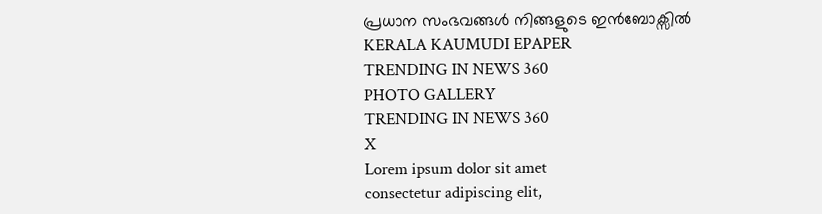പ്രധാന സംഭവങ്ങൾ നിങ്ങളുടെ ഇൻബോക്സിൽ
KERALA KAUMUDI EPAPER
TRENDING IN NEWS 360
PHOTO GALLERY
TRENDING IN NEWS 360
X
Lorem ipsum dolor sit amet
consectetur adipiscing elit,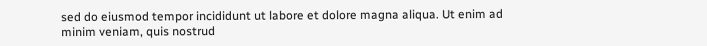sed do eiusmod tempor incididunt ut labore et dolore magna aliqua. Ut enim ad minim veniam, quis nostrud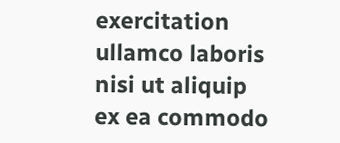exercitation ullamco laboris nisi ut aliquip ex ea commodo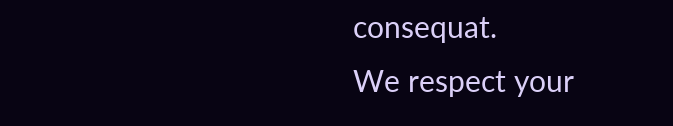consequat.
We respect your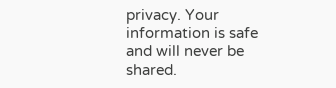privacy. Your information is safe and will never be shared.